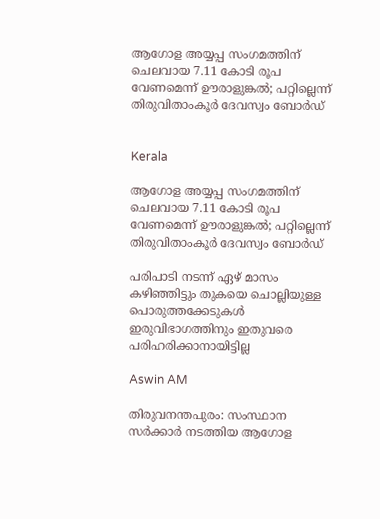ആഗോള അയ്യപ്പ സംഗമത്തിന് ചെലവായ 7.11 കോടി രൂപ വേണമെന്ന് ഊരാളുങ്കൽ; പറ്റില്ലെന്ന് തിരുവിതാംകൂർ ദേവസ്വം ബോർഡ്


Kerala

ആഗോള അയ്യപ്പ സംഗമത്തിന് ചെലവായ 7.11 കോടി രൂപ വേണമെന്ന് ഊരാളുങ്കൽ; പറ്റില്ലെന്ന് തിരുവിതാംകൂർ ദേവസ്വം ബോർഡ്

പരിപാടി നടന്ന് ഏഴ് മാസം കഴിഞ്ഞിട്ടും തുകയെ ചൊല്ലിയുള്ള പൊരുത്തക്കേടുകൾ ഇരുവിഭാഗത്തിനും ഇതുവരെ പരിഹരിക്കാനായിട്ടില്ല

Aswin AM

തിരുവനന്തപുരം: സംസ്ഥാന സർക്കാർ നടത്തിയ ആഗോള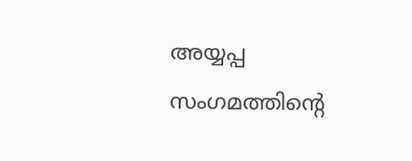അയ്യപ്പ സംഗമത്തിന്‍റെ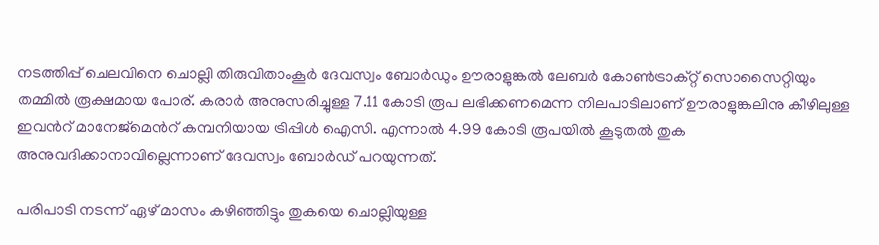നടത്തിപ്പ് ചെലവിനെ ചൊല്ലി തിരുവിതാംകൂർ ദേവസ്വം ബോർഡും ഊരാളുങ്കൽ ലേബർ കോൺട്രാക്റ്റ് സൊസൈറ്റിയും തമ്മിൽ രൂക്ഷമായ പോര്. കരാർ അനുസരിച്ചുള്ള 7.11 കോടി രൂപ ലഭിക്കണമെന്ന നിലപാടിലാണ് ഊരാളുങ്കലിനു കീഴിലുള്ള ഇവന്‍റ് മാനേജ്മെന്‍റ് കമ്പനിയായ ട്രിപ്പിൾ ഐസി. എന്നാൽ 4.99 കോടി രൂപയിൽ കൂടുതൽ തുക അനുവദിക്കാനാവില്ലെന്നാണ് ദേവസ്വം ബോർഡ് പറയുന്നത്.

പരിപാടി നടന്ന് ഏഴ് മാസം കഴിഞ്ഞിട്ടും തുകയെ ചൊല്ലിയുള്ള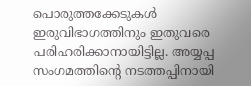പൊരുത്തക്കേടുകൾ ഇരുവിഭാഗത്തിനും ഇതുവരെ പരിഹരിക്കാനായിട്ടില്ല. അയ്യപ്പ സംഗമത്തിന്‍റെ നടത്തപ്പിനായി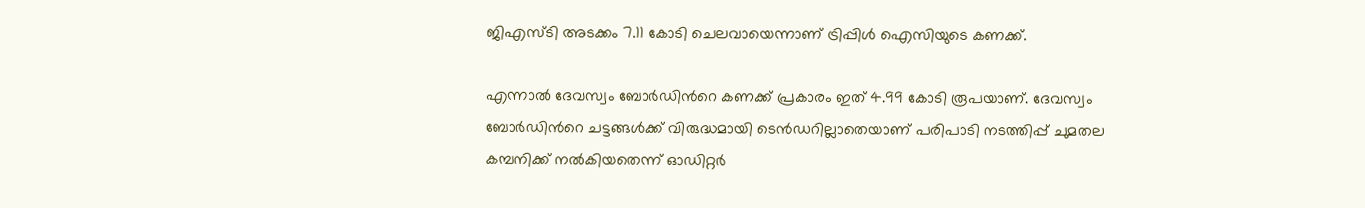ജിഎസ്ടി അടക്കം 7.11 കോടി ചെലവായെന്നാണ് ട്രിപ്പിൾ ഐസിയുടെ കണക്ക്.

എന്നാൽ ദേവസ്വം ബോർഡിന്‍റെ കണക്ക് പ്രകാരം ഇത് 4.99 കോടി രൂപയാണ്. ദേവസ്വം ബോർഡിന്‍റെ ചട്ടങ്ങൾക്ക് വിരുദ്ധമായി ടെൻഡറില്ലാതെയാണ് പരിപാടി നടത്തിപ്പ് ചുമതല കമ്പനിക്ക് നൽകിയതെന്ന് ഓഡിറ്റർ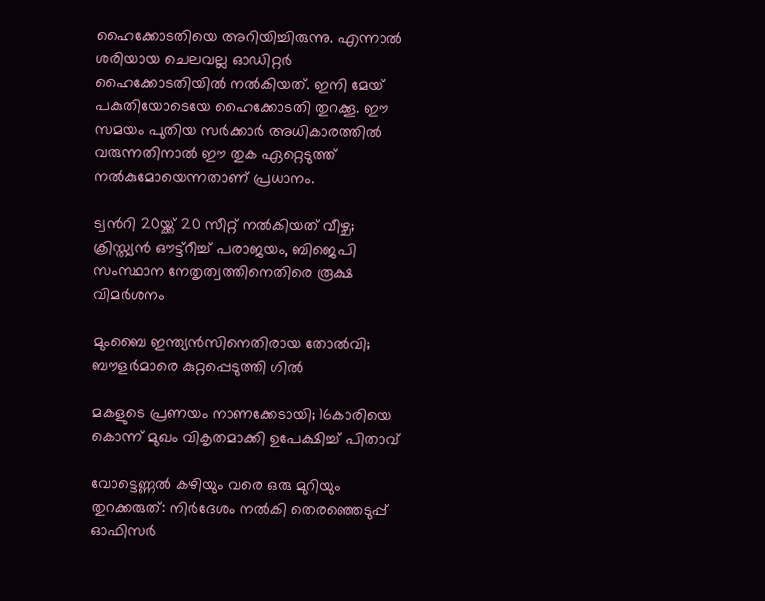ഹൈക്കോടതിയെ അറിയിച്ചിരുന്നു. എന്നാൽ ശരിയായ ചെലവല്ല ഓഡിറ്റർ ഹൈക്കോടതിയിൽ നൽകിയത്. ഇനി മേയ് പകുതിയോടെയേ ഹൈക്കോടതി തുറക്കൂ. ഈ സമയം പുതിയ സർക്കാർ അധികാരത്തിൽ വരുന്നതിനാൽ ഈ തുക ഏറ്റെടുത്ത് നൽകുമോയെന്നതാണ് പ്രധാനം.

ട്വന്‍റി 20യ്ക്ക് 20 സീറ്റ് നൽകിയത് വീഴ്ച; ക്രിസ്ത്യൻ ഔട്ട്റീച്ച് പരാജയം, ബിജെപി സംസ്ഥാന നേതൃത്വത്തിനെതിരെ രൂക്ഷ വിമർശനം

മുംബൈ ഇന്ത‍്യൻസിനെതിരായ തോൽവി; ബൗളർമാരെ കുറ്റപ്പെടുത്തി ഗിൽ

മകളുടെ പ്രണയം നാണക്കേടായി; 16കാരിയെ കൊന്ന് മുഖം വികൃതമാക്കി ഉപേക്ഷിച്ച് പിതാവ്

വോട്ടെണ്ണൽ കഴിയും വരെ ഒരു മുറിയും തുറക്കരുത്: നിർദേശം നൽകി തെരഞ്ഞെടുപ്പ് ഓഫിസർ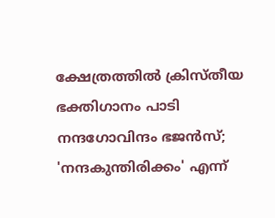ക്ഷേത്രത്തിൽ ക്രിസ്തീയ ഭക്തിഗാനം പാടി നന്ദഗോവിന്ദം ഭജൻസ്; 'നന്ദകുന്തിരിക്കം' എന്ന്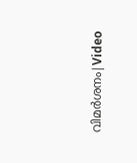വിമർശനം|Video